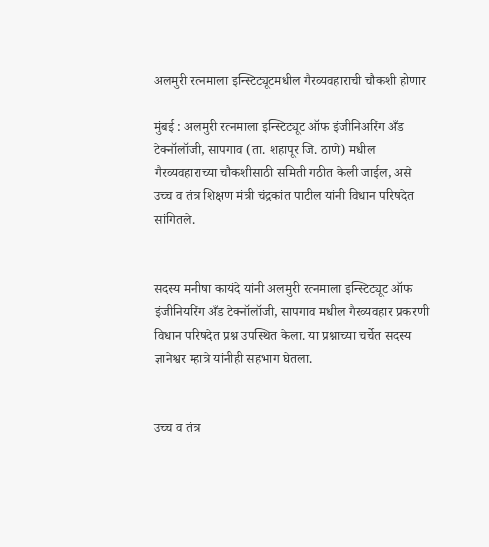अलमुरी रत्नमाला इन्स्टिट्यूटमधील गैरव्यवहाराची चौकशी होणार

मुंबई : अलमुरी रत्नमाला इन्स्टिट्यूट ऑफ इंजीनिअरिंग अँड टेक्नॉलॉजी, सापगाव (ता. शहापूर जि. ठाणे) मधील गैरव्यवहाराच्या चौकशीसाठी समिती गठीत केली जाईल, असे उच्च व तंत्र शिक्षण मंत्री चंद्रकांत पाटील यांनी विधान परिषदेत सांगितले.


सदस्य मनीषा कायंदे यांनी अलमुरी रत्नमाला इन्स्टिट्यूट ऑफ इंजीनियरिंग अँड टेक्नॉलॉजी, सापगाव मधील गैरव्यवहार प्रकरणी विधान परिषदेत प्रश्न उपस्थित केला. या प्रश्नाच्या चर्चेत सदस्य ज्ञानेश्वर म्हात्रे यांनीही सहभाग घेतला.


उच्च व तंत्र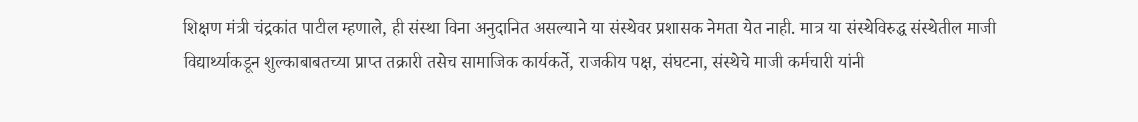शिक्षण मंत्री चंद्रकांत पाटील म्हणाले, ही संस्था विना अनुदानित असल्याने या संस्थेवर प्रशासक नेमता येत नाही. मात्र या संस्थेविरुद्ध संस्थेतील माजी विद्यार्थ्याकडून शुल्काबाबतच्या प्राप्त तक्रारी तसेच सामाजिक कार्यकर्ते, राजकीय पक्ष, संघटना, संस्थेचे माजी कर्मचारी यांनी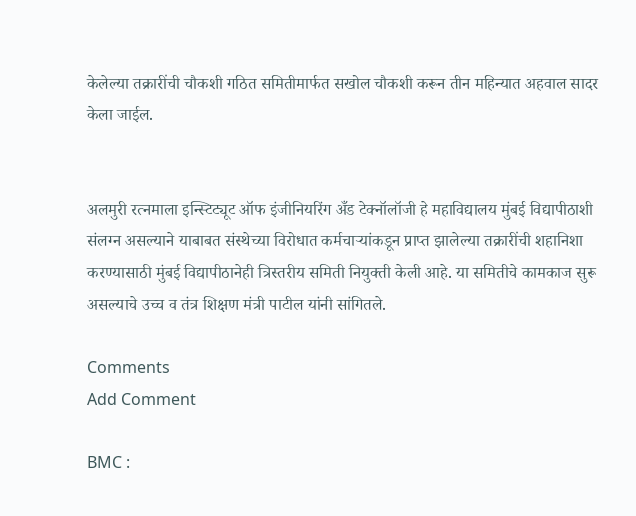केलेल्या तक्रारींची चौकशी गठित समितीमार्फत सखोल चौकशी करून तीन महिन्यात अहवाल सादर केला जाईल.


अलमुरी रत्नमाला इन्स्टिट्यूट ऑफ इंजीनियरिंग अँड टेक्नॉलॉजी हे महाविद्यालय मुंबई विद्यापीठाशी संलग्न असल्याने याबाबत संस्थेच्या विरोधात कर्मचाऱ्यांकडून प्राप्त झालेल्या तक्रारींची शहानिशा करण्यासाठी मुंबई विद्यापीठानेही त्रिस्तरीय समिती नियुक्ती केली आहे. या समितीचे कामकाज सुरू असल्याचे उच्च व तंत्र शिक्षण मंत्री पाटील यांनी सांगितले.

Comments
Add Comment

BMC :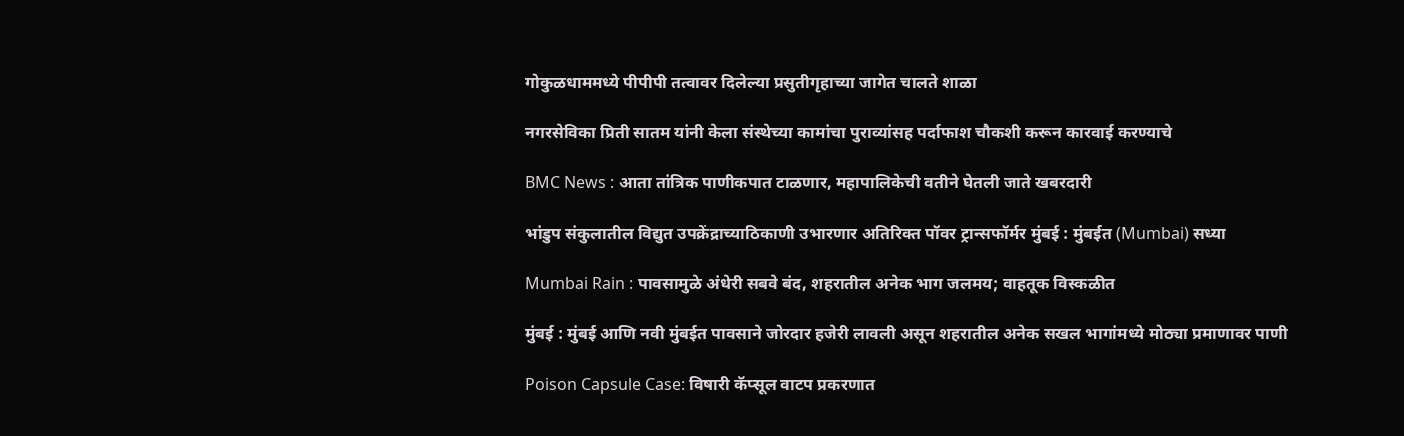गोकुळधाममध्ये पीपीपी तत्वावर दिलेल्या प्रसुतीगृहाच्या जागेत चालते शाळा

नगरसेविका प्रिती सातम यांनी केला संस्थेच्या कामांचा पुराव्यांसह पर्दाफाश चौकशी करून कारवाई करण्याचे

BMC News : आता तांत्रिक पाणीकपात टाळणार, महापालिकेची वतीने घेतली जाते खबरदारी

भांडुप संकुलातील विद्युत उपक्रेंद्राच्याठिकाणी उभारणार अतिरिक्त पॉवर ट्रान्सफॉर्मर मुंबई : मुंबईत (Mumbai) सध्या

Mumbai Rain : पावसामुळे अंधेरी सबवे बंद, शहरातील अनेक भाग जलमय; वाहतूक विस्कळीत

मुंबई : मुंबई आणि नवी मुंबईत पावसाने जोरदार हजेरी लावली असून शहरातील अनेक सखल भागांमध्ये मोठ्या प्रमाणावर पाणी

Poison Capsule Case: विषारी कॅप्सूल वाटप प्रकरणात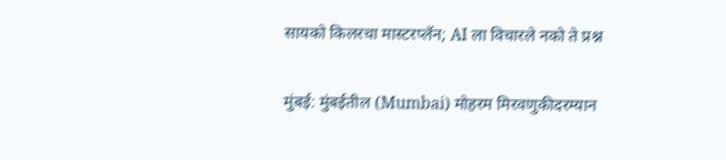सायको किलरचा मास्टरप्लॅन; AI ला विचारले नको ते प्रश्न

मुंबई: मुंबईतील (Mumbai) मोहरम मिरवणुकीदरम्यान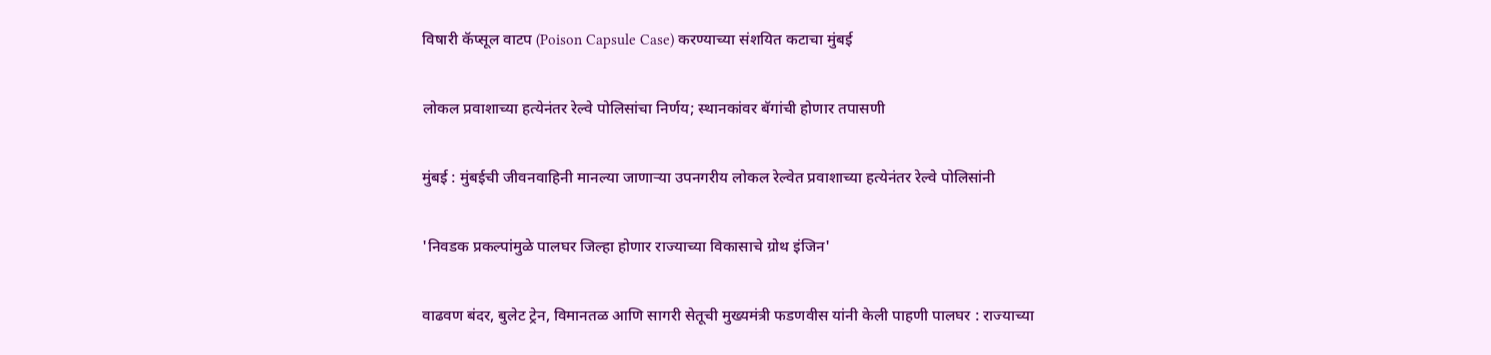विषारी कॅप्सूल वाटप (Poison Capsule Case) करण्याच्या संशयित कटाचा मुंबई

लोकल प्रवाशाच्या हत्येनंतर रेल्वे पोलिसांचा निर्णय; स्थानकांवर बॅगांची होणार तपासणी

मुंबई : मुंबईची जीवनवाहिनी मानल्या जाणाऱ्या उपनगरीय लोकल रेल्वेत प्रवाशाच्या हत्येनंतर रेल्वे पोलिसांनी

'निवडक प्रकल्पांमुळे पालघर जिल्हा होणार राज्याच्या विकासाचे ग्रोथ इंजिन'

वाढवण बंदर, बुलेट ट्रेन, विमानतळ आणि सागरी सेतूची मुख्यमंत्री फडणवीस यांनी केली पाहणी पालघर : राज्याच्या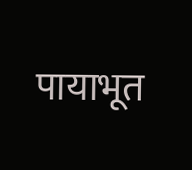पायाभूत